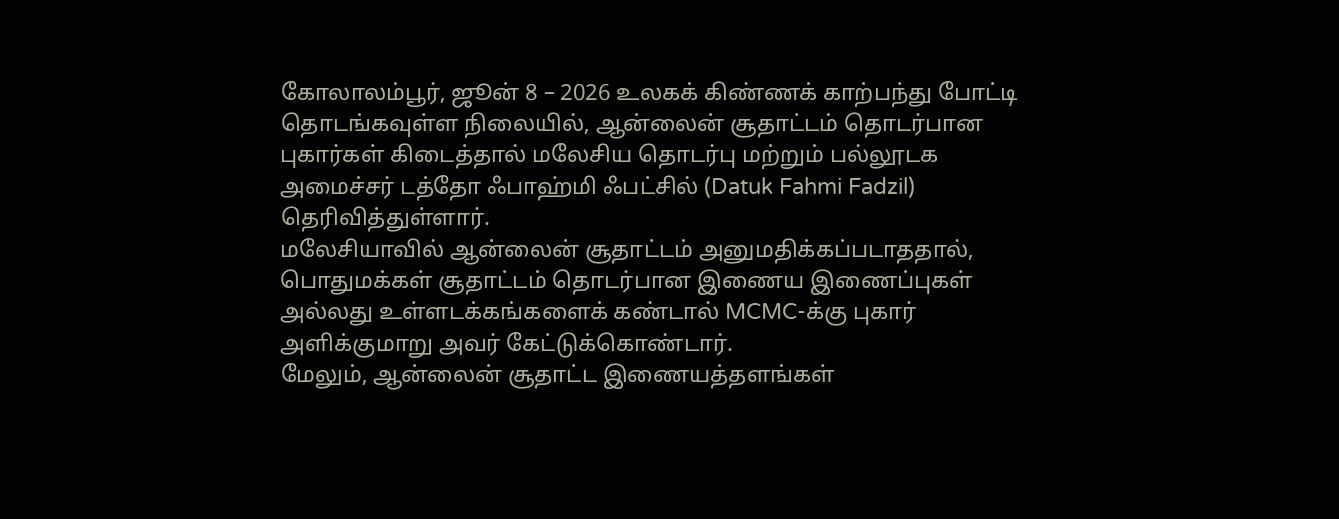கோலாலம்பூர், ஜூன் 8 – 2026 உலகக் கிண்ணக் காற்பந்து போட்டி தொடங்கவுள்ள நிலையில், ஆன்லைன் சூதாட்டம் தொடர்பான புகார்கள் கிடைத்தால் மலேசிய தொடர்பு மற்றும் பல்லூடக அமைச்சர் டத்தோ ஃபாஹ்மி ஃபட்சில் (Datuk Fahmi Fadzil) தெரிவித்துள்ளார்.
மலேசியாவில் ஆன்லைன் சூதாட்டம் அனுமதிக்கப்படாததால், பொதுமக்கள் சூதாட்டம் தொடர்பான இணைய இணைப்புகள் அல்லது உள்ளடக்கங்களைக் கண்டால் MCMC-க்கு புகார் அளிக்குமாறு அவர் கேட்டுக்கொண்டார்.
மேலும், ஆன்லைன் சூதாட்ட இணையத்தளங்கள்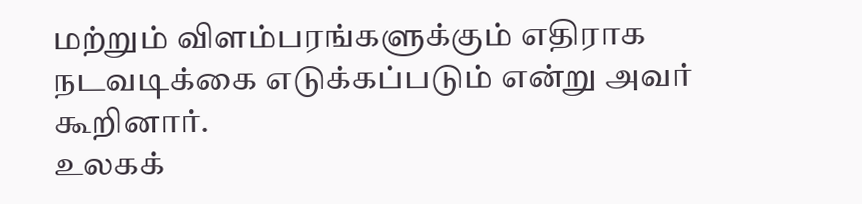மற்றும் விளம்பரங்களுக்கும் எதிராக நடவடிக்கை எடுக்கப்படும் என்று அவர் கூறினார்.
உலகக்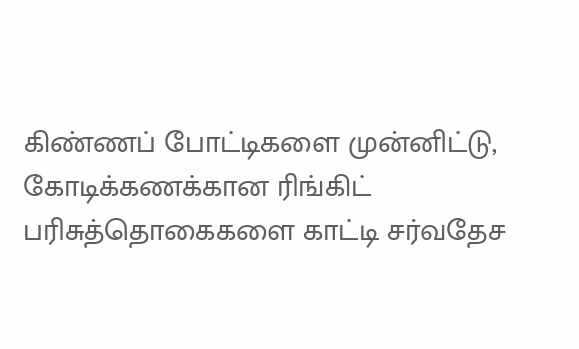கிண்ணப் போட்டிகளை முன்னிட்டு, கோடிக்கணக்கான ரிங்கிட் பரிசுத்தொகைகளை காட்டி சர்வதேச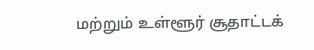மற்றும் உள்ளூர் சூதாட்டக்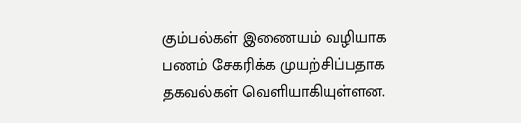கும்பல்கள் இணையம் வழியாக பணம் சேகரிக்க முயற்சிப்பதாக தகவல்கள் வெளியாகியுள்ளன.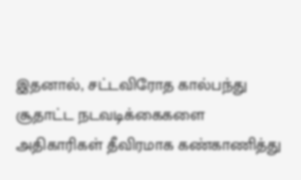இதனால், சட்டவிரோத கால்பந்து சூதாட்ட நடவடிக்கைகளை அதிகாரிகள் தீவிரமாக கண்காணித்து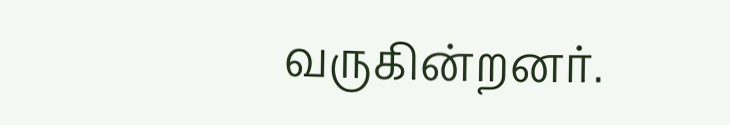வருகின்றனர்.